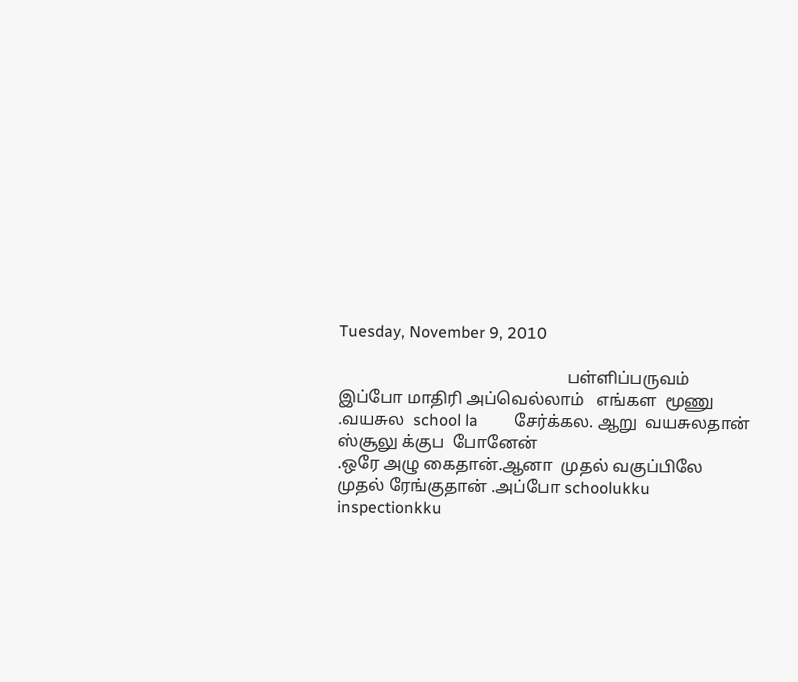Tuesday, November 9, 2010

                                                       பள்ளிப்பருவம்          இப்போ மாதிரி அப்வெல்லாம்   எங்கள  மூணு .வயசுல  school la         சேர்க்கல. ஆறு  வயசுலதான்  ஸ்சூலு க்குப  போனேன்
.ஒரே அழு கைதான்.ஆனா  முதல் வகுப்பிலே முதல் ரேங்குதான் .அப்போ schoolukku  inspectionkku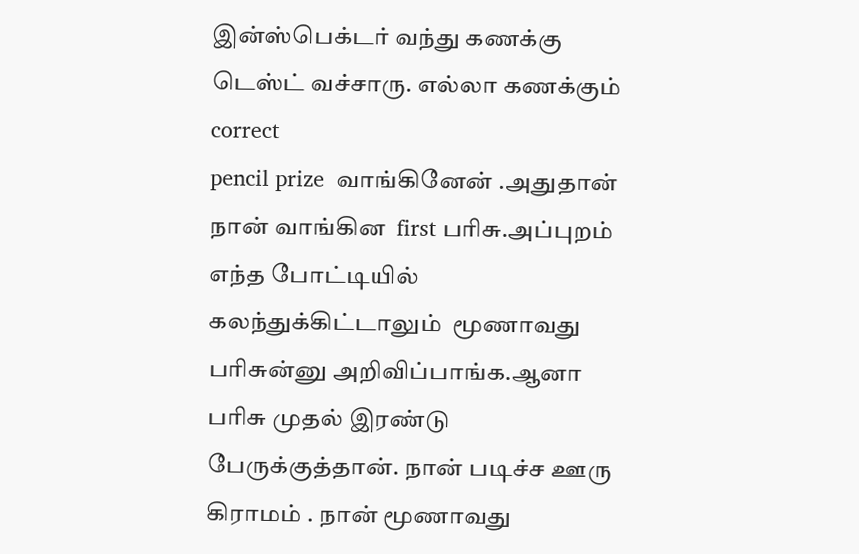இன்ஸ்பெக்டர் வந்து கணக்கு டெஸ்ட் வச்சாரு. எல்லா கணக்கும்     correct
pencil prize  வாங்கினேன் .அதுதான் நான் வாங்கின  first பரிசு.அப்புறம் எந்த போட்டியில் கலந்துக்கிட்டாலும்  மூணாவது பரிசுன்னு அறிவிப்பாங்க.ஆனா பரிசு முதல் இரண்டு பேருக்குத்தான். நான் படிச்ச ஊரு கிராமம் . நான் மூணாவது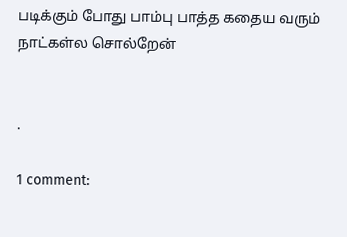படிக்கும் போது பாம்பு பாத்த கதைய வரும் நாட்கள்ல சொல்றேன்


.

1 comment: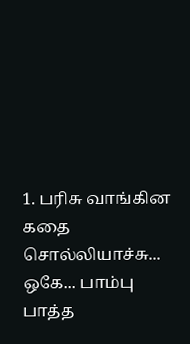1. பரிசு வாங்கின கதை சொல்லியாச்சு... ஒகே... பாம்பு பாத்த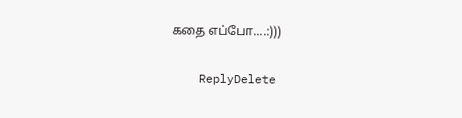கதை எப்போ....:)))

    ReplyDelete